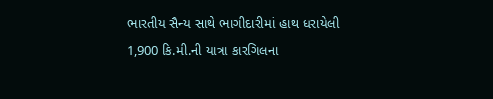ભારતીય સૈન્ય સાથે ભાગીદારીમાં હાથ ધરાયેલી 1,900 કિ.મી.ની યાત્રા કારગિલના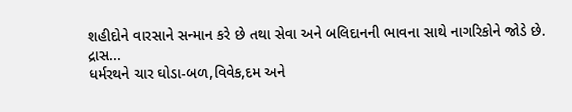શહીદોને વારસાને સન્માન કરે છે તથા સેવા અને બલિદાનની ભાવના સાથે નાગરિકોને જોડે છે.
દ્રાસ...
ધર્મરથને ચાર ઘોડા-બળ,વિવેક,દમ અને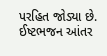પરહિત જોડ્યા છે.
ઈષ્ટભજન આંતર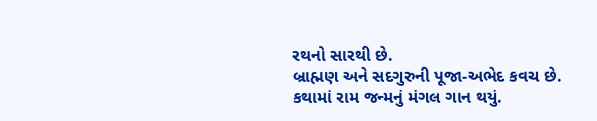રથનો સારથી છે.
બ્રાહ્મણ અને સદગુરુની પૂજા-અભેદ કવચ છે.
કથામાં રામ જન્મનું મંગલ ગાન થયું.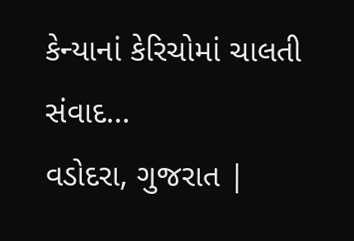કેન્યાનાં કેરિચોમાં ચાલતી સંવાદ...
વડોદરા, ગુજરાત |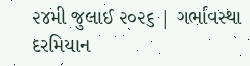૨૪મી જુલાઈ ૨૦૨૬ | ગર્ભાવસ્થા દરમિયાન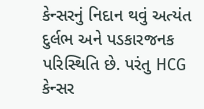કેન્સરનું નિદાન થવું અત્યંત દુર્લભ અને પડકારજનક પરિસ્થિતિ છે. પરંતુ HCG કેન્સર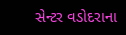સેન્ટર વડોદરાના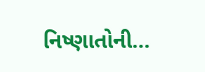નિષ્ણાતોની...